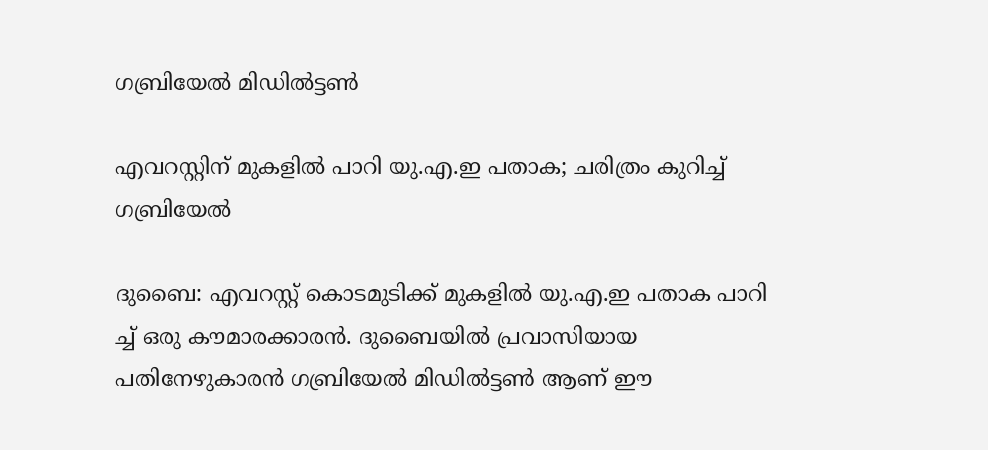ഗബ്രിയേൽ മിഡിൽട്ടൺ

എവറസ്റ്റിന് മുകളിൽ പാറി യു.എ.ഇ പതാക; ചരിത്രം കുറിച്ച് ഗബ്രിയേൽ

ദുബൈ: എവറസ്റ്റ് കൊടമുടിക്ക് മുകളിൽ യു.എ.ഇ പതാക പാറി ച്ച് ഒരു കൗമാരക്കാരൻ. ദുബൈയിൽ പ്രവാസിയായ പതിനേഴുകാരൻ ഗബ്രിയേൽ മിഡിൽട്ടൺ ആണ് ഈ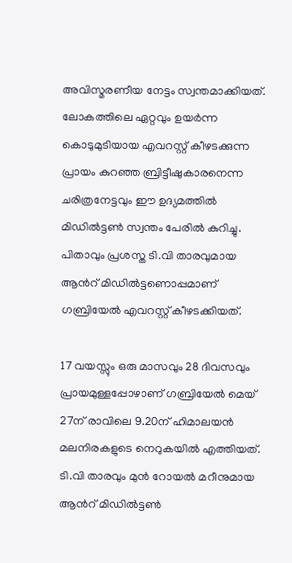അവിസ്മരണീയ നേട്ടം സ്വന്തമാക്കിയത്. ലോകത്തിലെ ഏറ്റവും ഉയർന്ന കൊടുമുടിയായ എവറസ്റ്റ് കീഴടക്കുന്ന പ്രായം കുറഞ്ഞ ബ്രിട്ടീഷുകാരനെന്ന ചരിത്രനേട്ടവും ഈ ഉദ്യമത്തിൽ മിഡിൽട്ടൺ സ്വന്തം പേരിൽ കുറിച്ചു. പിതാവും പ്രശസ്ത ടി.വി താരവുമായ ആന്‍റ് മിഡിൽട്ടണൊപ്പമാണ് ഗബ്രിയേൽ എവറസ്റ്റ് കീഴടക്കിയത്.

17 വയസ്സും ഒരു മാസവും 28 ദിവസവും പ്രായമുള്ളപ്പോഴാണ് ഗബ്രിയേൽ മെയ് 27ന് രാവിലെ 9.20ന് ഹിമാലയൻ മലനിരകളുടെ നെറുകയിൽ എത്തിയത്. ടി.വി താരവും മുൻ റോയൽ മറീനുമായ ആന്‍റ് മിഡിൽട്ടൺ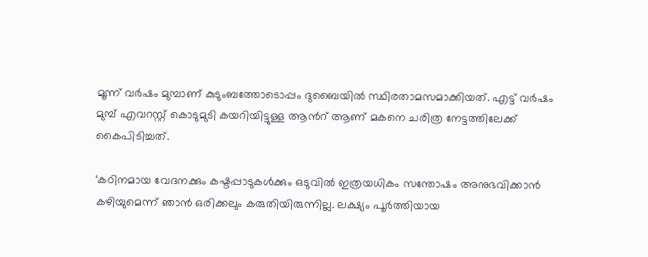മൂന്ന് വർഷം മുമ്പാണ് കുടുംബത്തോടൊപ്പം ദുബൈയിൽ സ്ഥിരതാമസമാക്കിയത്. എട്ട് വർഷം മുമ്പ് എവറസ്റ്റ് കൊടുമുടി കയറിയിട്ടുള്ള ആന്‍റ് ആണ് മകനെ ചരിത്ര നേട്ടത്തിലേക്ക് കൈപിടിച്ചത്.

‘കഠിനമായ വേദനക്കും കഷ്ടപ്പാടുകൾക്കും ഒടുവിൽ ഇത്രയധികം സന്തോഷം അനുഭവിക്കാൻ കഴിയുമെന്ന് ഞാൻ ഒരിക്കലും കരുതിയിരുന്നില്ല. ലക്ഷ്യം പൂർത്തിയായ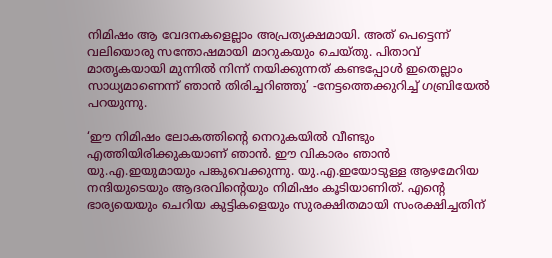നിമിഷം ആ വേദനകളെല്ലാം അപ്രത്യക്ഷമായി. അത് പെട്ടെന്ന് വലിയൊരു സന്തോഷമായി മാറുകയും ചെയ്തു. പിതാവ് മാതൃകയായി മുന്നിൽ നിന്ന് നയിക്കുന്നത് കണ്ടപ്പോൾ ഇതെല്ലാം സാധ്യമാണെന്ന് ഞാൻ തിരിച്ചറിഞ്ഞു’ -നേട്ടത്തെക്കുറിച്ച് ഗബ്രിയേൽ പറയുന്നു.

‘ഈ നിമിഷം ലോകത്തിന്‍റെ നെറുകയിൽ വീണ്ടും എത്തിയിരിക്കുകയാണ് ഞാൻ. ഈ വികാരം ഞാൻ യു.എ.ഇയുമായും പങ്കുവെക്കുന്നു. യു.എ.ഇയോടുള്ള ആഴമേറിയ നന്ദിയുടെയും ആദരവിന്‍റെയും നിമിഷം കൂടിയാണിത്. എന്‍റെ ഭാര്യയെയും ചെറിയ കുട്ടികളെയും സുരക്ഷിതമായി സംരക്ഷിച്ചതിന്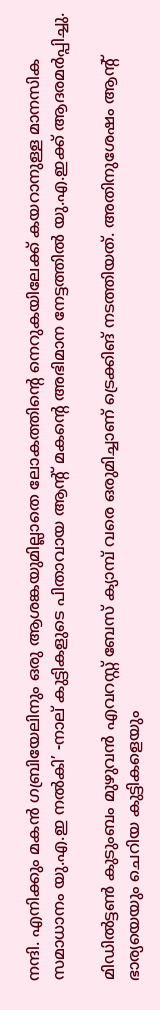നന്ദി. എനിക്കും മകൻ ഗബ്രിയേലിനും ഒരു ആശങ്കയുമില്ലാതെ ലോകത്തിന്‍റെ നെറുകയിലേക്ക് കയറാനുള്ള മാനസിക സമാധാനം യു.എ.ഇ നൽകി’ -നാല് കുട്ടികളുടെ പിതാവായ ആന്‍റ് മകന്‍റെ അഭിമാന നേട്ടത്തിൽ യു.എ.ഇക്ക് ആദരമർപ്പിച്ചു.

മിഡിൽട്ടൺ കുടുംബം മുഴുവൻ എവറസ്റ്റ് ബേസ് ക്യാമ്പ് വരെ ഒരുമിച്ചാണ് ട്രെക്കിങ് നടത്തിയത്. അതിനുശേഷം ആന്‍റ് ഭാര്യയെയും ചെറിയ കുട്ടികളെയും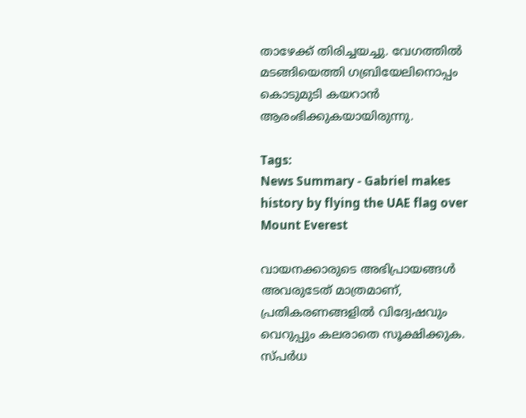താഴേക്ക് തിരിച്ചയച്ചു. വേഗത്തിൽ മടങ്ങിയെത്തി ഗബ്രിയേലിനൊപ്പം കൊടുമുടി കയറാൻ ആരംഭിക്കുകയായിരുന്നു.

Tags:
News Summary - Gabriel makes history by flying the UAE flag over Mount Everest

വായനക്കാരുടെ അഭിപ്രായങ്ങള്‍ അവരുടേത് മാത്രമാണ്, പ്രതികരണങ്ങളിൽ വിദ്വേഷവും വെറുപ്പും കലരാതെ സൂക്ഷിക്കുക. സ്പർധ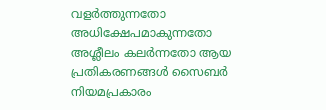വളർത്തുന്നതോ അധിക്ഷേപമാകുന്നതോ അശ്ലീലം കലർന്നതോ ആയ പ്രതികരണങ്ങൾ സൈബർ നിയമപ്രകാരം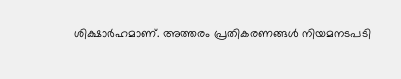ശിക്ഷാർഹമാണ്. അത്തരം പ്രതികരണങ്ങൾ നിയമനടപടി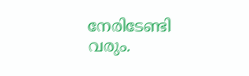നേരിടേണ്ടി വരും.